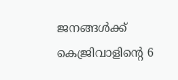ജനങ്ങൾക്ക് കെജ്രിവാളിൻ്റെ 6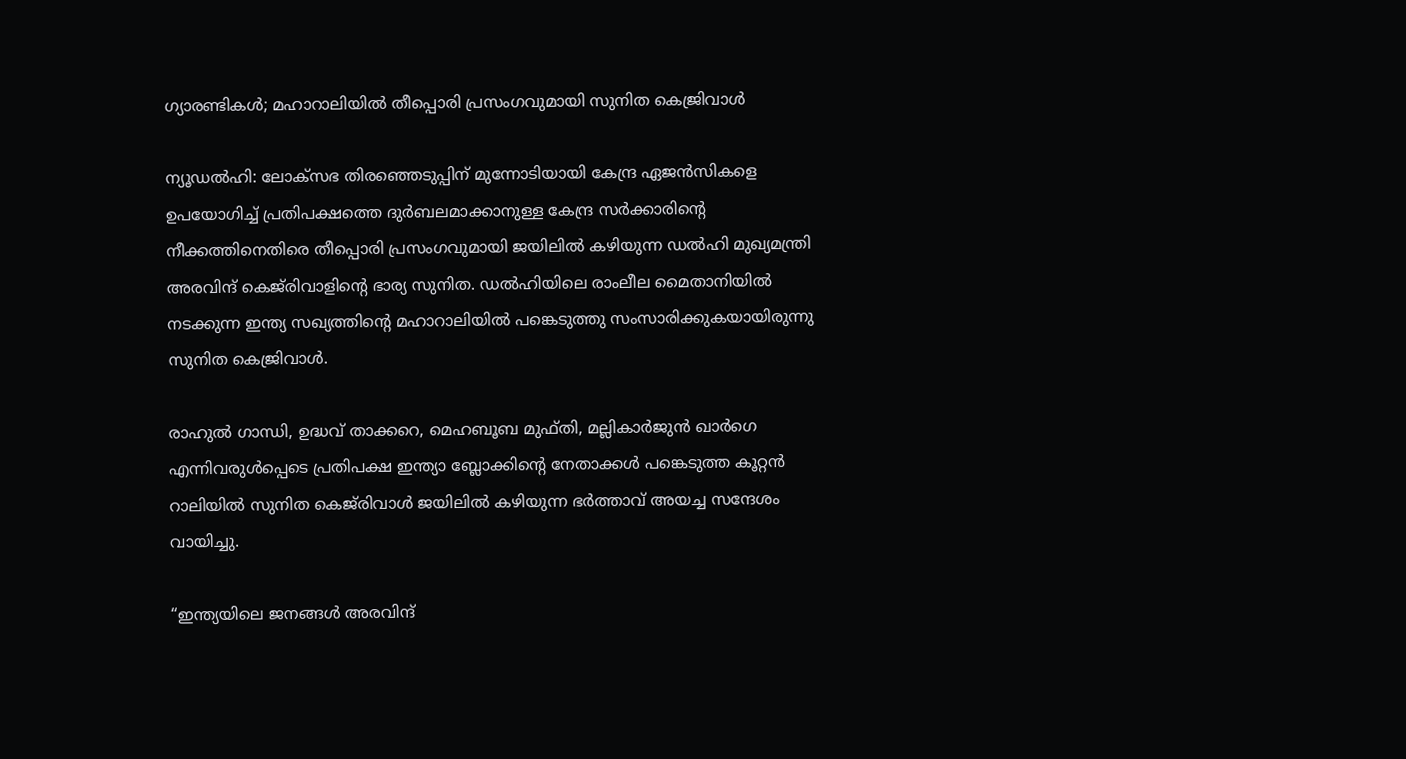ഗ്യാരണ്ടികൾ; മഹാറാലിയിൽ തീപ്പൊരി പ്രസംഗവുമായി സുനിത കെജ്രിവാൾ

ന്യൂഡൽഹി: ലോക്സഭ തിരഞ്ഞെടുപ്പിന് മുന്നോടിയായി കേന്ദ്ര ഏജൻസികളെ ഉപയോഗിച്ച് പ്രതിപക്ഷത്തെ ദുർബലമാക്കാനുള്ള കേന്ദ്ര സർക്കാരിന്റെ നീക്കത്തിനെതിരെ തീപ്പൊരി പ്രസംഗവുമായി ജയിലിൽ കഴിയുന്ന ഡൽഹി മുഖ്യമന്ത്രി അരവിന്ദ് കെജ്‌രിവാളിൻ്റെ ഭാര്യ സുനിത. ഡൽഹിയിലെ രാംലീല മൈതാനിയിൽ നടക്കുന്ന ഇന്ത്യ സഖ്യത്തിന്റെ മഹാറാലിയിൽ പങ്കെടുത്തു സംസാരിക്കുകയായിരുന്നു സുനിത കെജ്രിവാൾ.

രാഹുൽ ഗാന്ധി, ഉദ്ധവ് താക്കറെ, മെഹബൂബ മുഫ്തി, മല്ലികാർജുൻ ഖാർഗെ എന്നിവരുൾപ്പെടെ പ്രതിപക്ഷ ഇന്ത്യാ ബ്ലോക്കിൻ്റെ നേതാക്കൾ പങ്കെടുത്ത കൂറ്റൻ റാലിയിൽ സുനിത കെജ്‌രിവാൾ ജയിലിൽ കഴിയുന്ന ഭർത്താവ് അയച്ച സന്ദേശം വായിച്ചു.

“ഇന്ത്യയിലെ ജനങ്ങൾ അരവിന്ദ്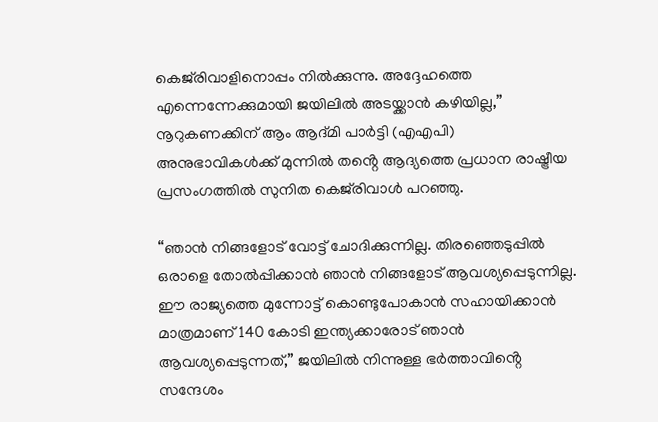കെജ്‌രിവാളിനൊപ്പം നിൽക്കുന്നു. അദ്ദേഹത്തെ എന്നെന്നേക്കുമായി ജയിലിൽ അടയ്ക്കാൻ കഴിയില്ല,” നൂറുകണക്കിന് ആം ആദ്മി പാർട്ടി (എഎപി) അനുഭാവികൾക്ക് മുന്നിൽ തൻ്റെ ആദ്യത്തെ പ്രധാന രാഷ്ട്രീയ പ്രസംഗത്തിൽ സുനിത കെജ്‌രിവാൾ പറഞ്ഞു.

“ഞാൻ നിങ്ങളോട് വോട്ട് ചോദിക്കുന്നില്ല. തിരഞ്ഞെടുപ്പിൽ ഒരാളെ തോൽപ്പിക്കാൻ ഞാൻ നിങ്ങളോട് ആവശ്യപ്പെടുന്നില്ല. ഈ രാജ്യത്തെ മുന്നോട്ട് കൊണ്ടുപോകാൻ സഹായിക്കാൻ മാത്രമാണ് 140 കോടി ഇന്ത്യക്കാരോട് ഞാൻ ആവശ്യപ്പെടുന്നത്,” ജയിലിൽ നിന്നുള്ള ഭർത്താവിൻ്റെ സന്ദേശം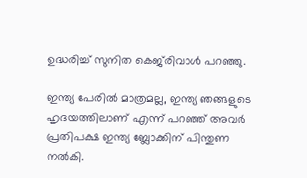ഉദ്ധരിച്ച് സുനിത കെജ്‌രിവാൾ പറഞ്ഞു.

ഇന്ത്യ പേരിൽ മാത്രമല്ല, ഇന്ത്യ ഞങ്ങളുടെ ഹൃദയത്തിലാണ് എന്ന് പറഞ്ഞ് അവർ പ്രതിപക്ഷ ഇന്ത്യ ബ്ലോക്കിന് പിന്തുണ നൽകി.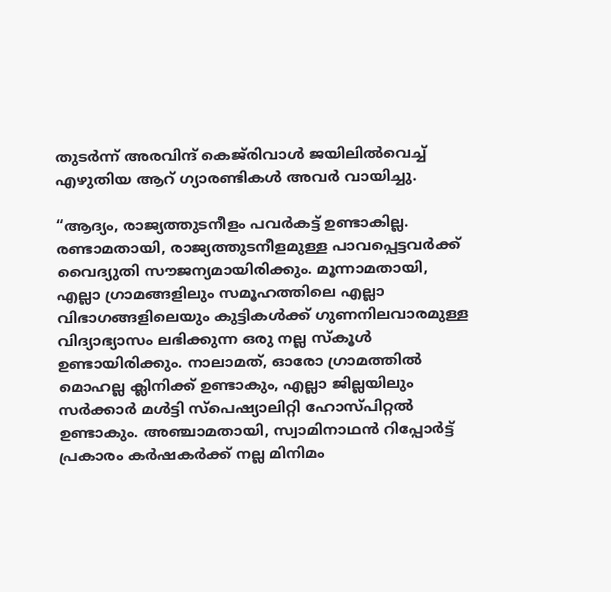തുടർന്ന് അരവിന്ദ് കെജ്‌രിവാൾ ജയിലിൽവെച്ച് എഴുതിയ ആറ് ഗ്യാരണ്ടികൾ അവർ വായിച്ചു.

“ആദ്യം, രാജ്യത്തുടനീളം പവർകട്ട് ഉണ്ടാകില്ല. രണ്ടാമതായി, രാജ്യത്തുടനീളമുള്ള പാവപ്പെട്ടവർക്ക് വൈദ്യുതി സൗജന്യമായിരിക്കും. മൂന്നാമതായി, എല്ലാ ഗ്രാമങ്ങളിലും സമൂഹത്തിലെ എല്ലാ വിഭാഗങ്ങളിലെയും കുട്ടികൾക്ക് ഗുണനിലവാരമുള്ള വിദ്യാഭ്യാസം ലഭിക്കുന്ന ഒരു നല്ല സ്കൂൾ ഉണ്ടായിരിക്കും. നാലാമത്, ഓരോ ഗ്രാമത്തിൽ മൊഹല്ല ക്ലിനിക്ക് ഉണ്ടാകും, എല്ലാ ജില്ലയിലും സർക്കാർ മൾട്ടി സ്പെഷ്യാലിറ്റി ഹോസ്പിറ്റൽ ഉണ്ടാകും. അഞ്ചാമതായി, സ്വാമിനാഥൻ റിപ്പോർട്ട് പ്രകാരം കർഷകർക്ക് നല്ല മിനിമം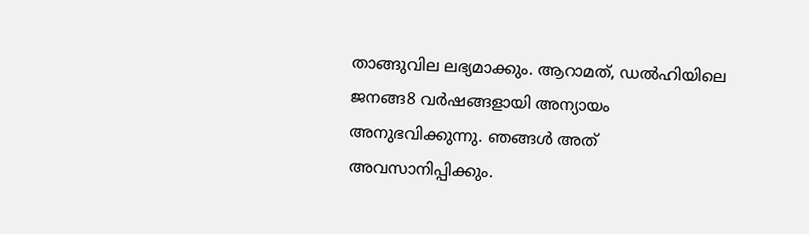താങ്ങുവില ലഭ്യമാക്കും. ആറാമത്, ഡൽഹിയിലെ ജനങ്ങ8 വർഷങ്ങളായി അന്യായം അനുഭവിക്കുന്നു. ഞങ്ങൾ അത് അവസാനിപ്പിക്കും.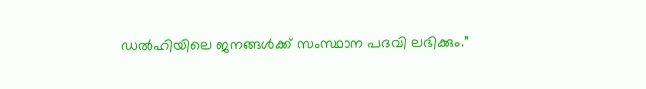ഡൽഹിയിലെ ജനങ്ങൾക്ക് സംസ്ഥാന പദവി ലഭിക്കും.”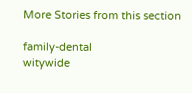More Stories from this section

family-dental
witywide